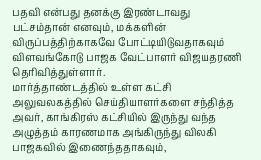பதவி என்பது தனக்கு இரண்டாவது பட்சம்தான் எனவும், மக்களின் விருப்பத்திற்காகவே போட்டியிடுவதாகவும் விளவங்கோடு பாஜக வேட்பாளர் விஜயதரணி தெரிவித்துள்ளார்.
மார்த்தாண்டத்தில் உள்ள கட்சி அலுவலகத்தில் செய்தியாளர்களை சந்தித்த அவர், காங்கிரஸ் கட்சியில் இருந்து வந்த அழுத்தம் காரணமாக அங்கிருந்து விலகி பாஜகவில் இணைந்ததாகவும்,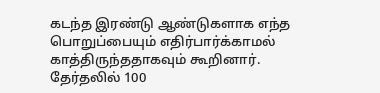கடந்த இரண்டு ஆண்டுகளாக எந்த பொறுப்பையும் எதிர்பார்க்காமல் காத்திருந்ததாகவும் கூறினார். தேர்தலில் 100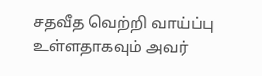சதவீத வெற்றி வாய்ப்பு உள்ளதாகவும் அவர்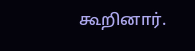கூறினார்.